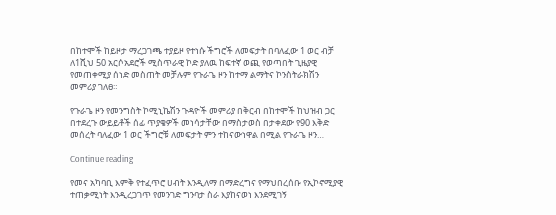በከተሞች ከይዞታ ማረጋገጫ ተያይዞ የተነሱ ችግሮች ለመፍታት በባለፈው 1 ወር ብቻ ለ1ሺህ 50 አርሶአደሮች ሚስጥራዊ ኮድ ያለዉ ከፍተኛ ወጪ የወጣበት ጊዜያዊ የመጠቀሚያ ሰነድ መስጠት መቻሉም የጉራጌ ዞን ከተማ ልማትና ኮንስትራክሽን መምሪያ ገለፀ።

የጉራጌ ዞን የመንግስት ኮሚኒኬሽን ጉዳዮች መምሪያ በቅርብ በከተሞች ከህዝብ ጋር በተደረጉ ውይይቶች ሰፊ ጥያቄዎች መነሳታቸው በማስታወስ በታቀደው የ90 እቅድ መሰረት ባለፈው 1 ወር ችግሮቹ ለመፍታት ምን ተከናውነዋል በሚል የጉራጌ ዞን…

Continue reading

የመና አካባቢ እምቅ የተፈጥሮ ሀብት እንዲለማ በማድረግና የማህበረሰቡ የኢኮኖሚያዊ ተጠቃሚነት እንዲረጋገጥ የመንገድ ግንባታ ስራ እያከናወነ እንደሚገኝ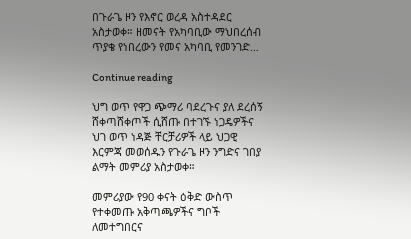በጉራጌ ዞን የእኖር ወረዳ አስተዳደር አስታወቀ። ዘመናት የአካባቢው ማህበረሰብ ጥያቄ የነበረውን የመና አካባቢ የመንገድ…

Continue reading

ህግ ወጥ የዋጋ ጭማሪ ባደረጉና ያለ ደረሰኝ ሸቀጣሸቀጦች ሲሸጡ በተገኙ ነጋዴዎችና ህገ ወጥ ነዳጅ ቸርቻሪዎች ላይ ህጋዊ እርምጃ መወሰዱን የጉራጌ ዞን ንግድና ገበያ ልማት መምሪያ አስታወቀ።

መምሪያው የ90 ቀናት ዕቅድ ውስጥ የተቀመጡ አቅጣጫዎችና ግቦች ለመተግበርና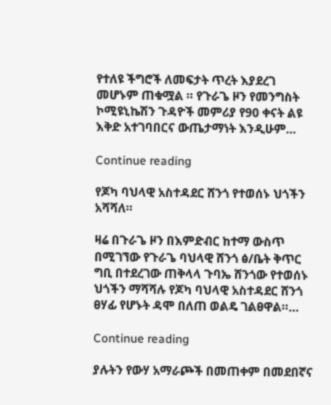የተለዩ ችግሮች ለመፍታት ጥረት እያደረገ መሆኑም ጠቁሟል ። የጉራጌ ዞን የመንግስት ኮሚዩኒኬሽን ጉዳዮች መምሪያ የ90 ቀናት ልዩ እቅድ አተገባበርና ውጤታማነት እንዲሁም…

Continue reading

የጆካ ባህላዊ አስተዳደር ሸንጎ የተወሰኑ ህጎችን አሻሻለ።

ዛሬ በጉራጌ ዞን በእምድብር ከተማ ውስጥ በሚገኘው የጉራጌ ባህላዊ ሸንጎ ፅ/ቤት ቅጥር ግቢ በተደረገው ጠቅላላ ጉባኤ ሸንጎው የተወሰኑ ህጎችን ማሻሻሉ የጆካ ባህላዊ አስተዳደር ሸንጎ ፀሃፊ የሆኑት ዳሞ በለጠ ወልዴ ገልፀዋል።…

Continue reading

ያሉትን የውሃ አማራጮች በመጠቀም በመደበኛና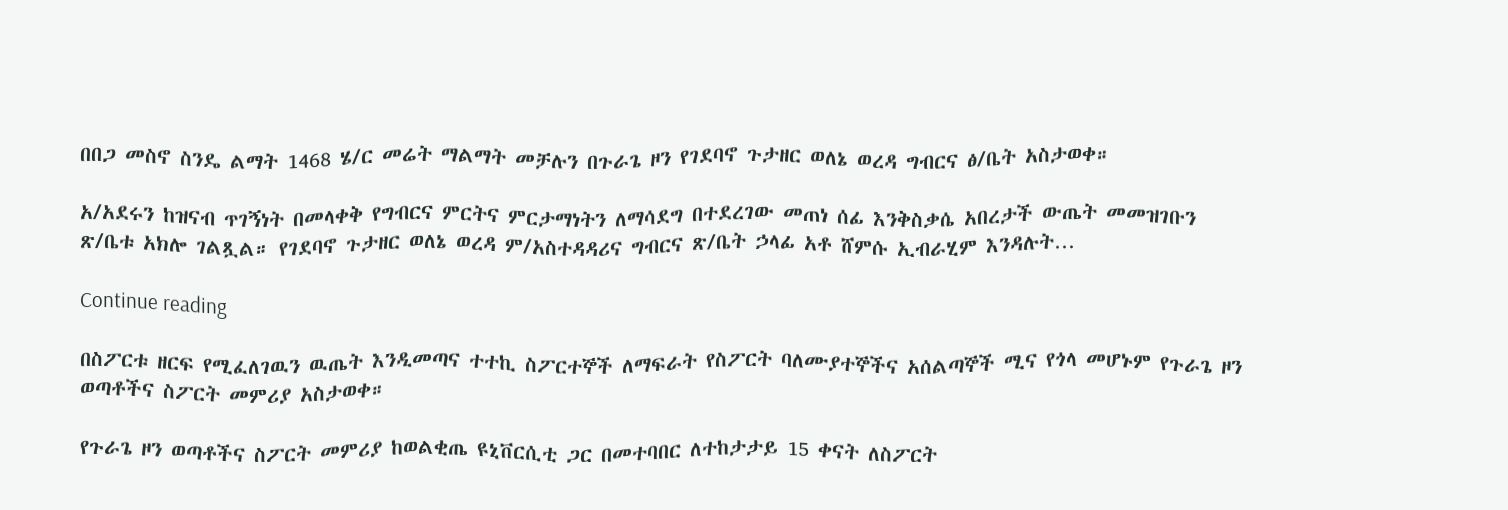በበጋ መስኖ ስንዴ ልማት 1468 ሄ/ር መሬት ማልማት መቻሉን በጉራጌ ዞን የገደባኖ ጉታዘር ወለኔ ወረዳ ግብርና ፅ/ቤት አስታወቀ።

አ/አደሩን ከዝናብ ጥገኝነት በመላቀቅ የግብርና ምርትና ምርታማነትን ለማሳደግ በተደረገው መጠነ ሰፊ እንቅስቃሴ አበረታች ውጤት መመዝገቡን ጽ/ቤቱ አክሎ ገልጿል። የገደባኖ ጉታዘር ወለኔ ወረዳ ም/አስተዳዳሪና ግብርና ጽ/ቤት ኃላፊ አቶ ሸምሱ ኢብራሂም እንዳሉት…

Continue reading

በስፖርቱ ዘርፍ የሚፈለገዉን ዉጤት እንዲመጣና ተተኪ ስፖርተኞች ለማፍራት የስፖርት ባለሙያተኞችና አሰልጣኞች ሚና የጎላ መሆኑም የጉራጌ ዞን ወጣቶችና ስፖርት መምሪያ አስታወቀ።

የጉራጌ ዞን ወጣቶችና ስፖርት መምሪያ ከወልቂጤ ዩኒቨርሲቲ ጋር በመተባበር ለተከታታይ 15 ቀናት ለስፖርት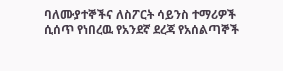ባለሙያተኞችና ለስፖርት ሳይንስ ተማሪዎች ሲሰጥ የነበረዉ የአንደኛ ደረጃ የአሰልጣኞች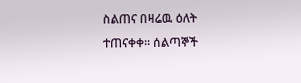ስልጠና በዛሬዉ ዕለት ተጠናቀቀ። ሰልጣኞች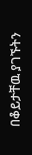በቆይታቸዉ ያገኙትን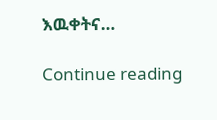እዉቀትና…

Continue reading